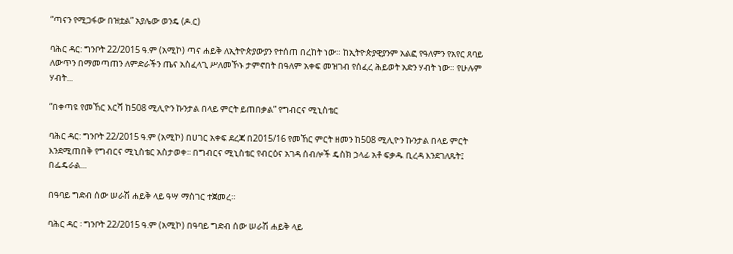“ጣናን የሚጋፋው በዝቷል” አያሌው ወንዴ (ዶ.ር)

ባሕር ዳር: ግንቦት 22/2015 ዓ.ም (አሚኮ) ጣና ሐይቅ ለኢትዮጵያውያን የተሰጠ በረከት ነው። ከኢትዮጵያዊያንም አልፎ የዓለምን የአየር ጸባይ ለውጥን በማመጣጠን ለምድራችን ጤና አስፈላጊ ሥለመኾኑ ታምኖበት በዓለም አቀፍ መዝገብ የሰፈረ ሕይወት አድን ሃብት ነው። የሁሉም ሃብት...

“በቀጣዩ የመኸር እርሻ ከ508 ሚሊዮን ኩንታል በላይ ምርት ይጠበቃል” የግብርና ሚኒስቴር

ባሕር ዳር: ግንቦት 22/2015 ዓ.ም (አሚኮ) በሀገር አቀፍ ደረጃ በ2015/16 የመኸር ምርት ዘመን ከ508 ሚሊዮን ኩንታል በላይ ምርት እንደሚጠበቅ የግብርና ሚኒስቴር አስታወቀ፡፡ በግብርና ሚኒስቴር የብርዕና አገዳ ሰብሎች ዴስክ ኃላፊ አቶ ፍቃዱ ቢረዳ እንደገለጹት፤ በፌዴራል...

በዓባይ ግድብ ሰው ሠራሽ ሐይቅ ላይ ዓሣ ማስገር ተጀመረ።

ባሕር ዳር ፡ ግንቦት 22/2015 ዓ.ም (አሚኮ) በዓባይ ግድብ ሰው ሠራሽ ሐይቅ ላይ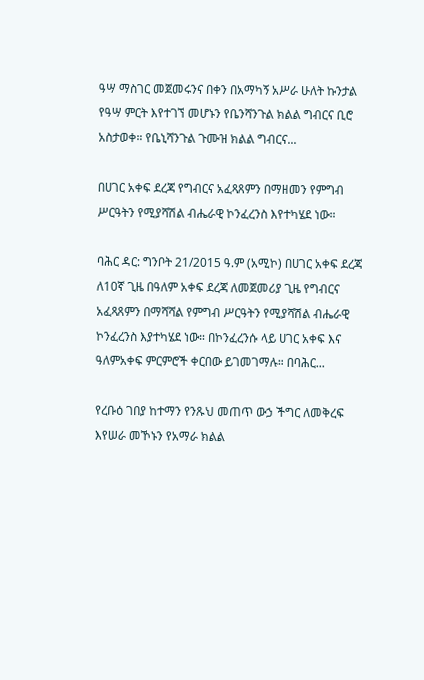ዓሣ ማስገር መጀመሩንና በቀን በአማካኝ አሥራ ሁለት ኩንታል የዓሣ ምርት እየተገኘ መሆኑን የቤንሻንጉል ክልል ግብርና ቢሮ አስታወቀ። የቤኒሻንጉል ጉሙዝ ክልል ግብርና...

በሀገር አቀፍ ደረጃ የግብርና አፈጻጸምን በማዘመን የምግብ ሥርዓትን የሚያሻሽል ብሔራዊ ኮንፈረንስ እየተካሄደ ነው።

ባሕር ዳር: ግንቦት 21/2015 ዓ.ም (አሚኮ) በሀገር አቀፍ ደረጃ ለ10ኛ ጊዜ በዓለም አቀፍ ደረጃ ለመጀመሪያ ጊዜ የግብርና አፈጻጸምን በማሻሻል የምግብ ሥርዓትን የሚያሻሽል ብሔራዊ ኮንፈረንስ እያተካሄደ ነው። በኮንፈረንሱ ላይ ሀገር አቀፍ እና ዓለምአቀፍ ምርምሮች ቀርበው ይገመገማሉ። በባሕር...

የረቡዕ ገበያ ከተማን የንጹህ መጠጥ ውኃ ችግር ለመቅረፍ እየሠራ መኾኑን የአማራ ክልል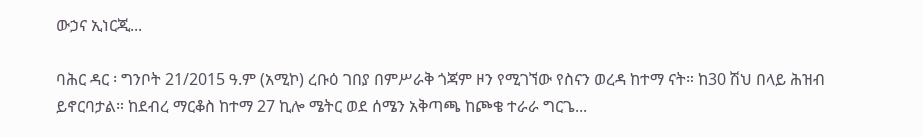ውኃና ኢነርጂ...

ባሕር ዳር ፡ ግንቦት 21/2015 ዓ.ም (አሚኮ) ረቡዕ ገበያ በምሥራቅ ጎጃም ዞን የሚገኘው የስናን ወረዳ ከተማ ናት። ከ30 ሽህ በላይ ሕዝብ ይኖርባታል። ከደብረ ማርቆስ ከተማ 27 ኪሎ ሜትር ወደ ሰሜን አቅጣጫ ከጮቄ ተራራ ግርጌ...